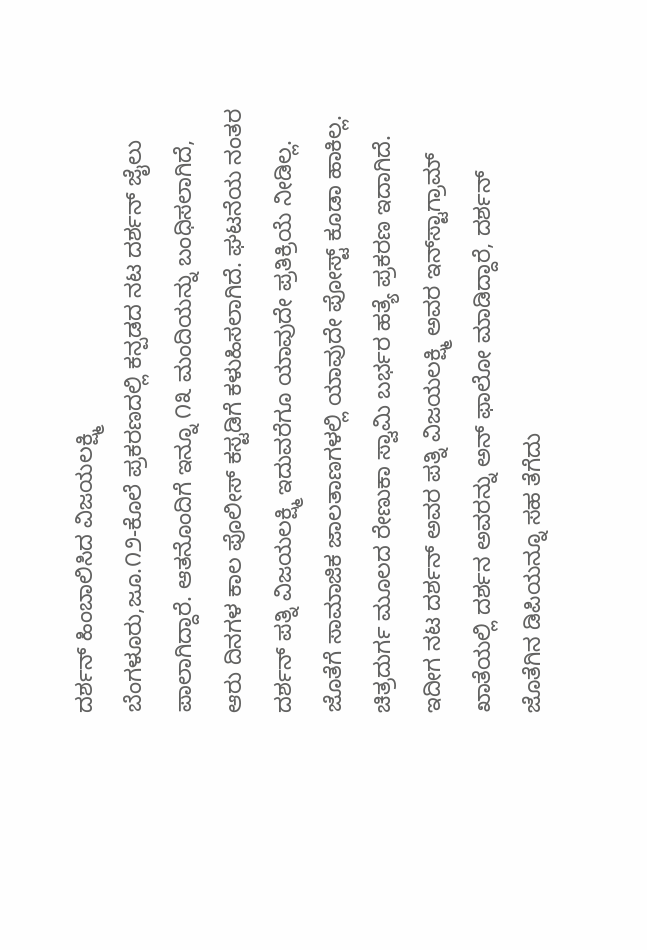ದರ್ಶನ್ ಹಿಂಬಾಲಿಸಿದ ವಿಜಯಲಕ್ಷ್ಮಿ
ಬೆಂಗಳೂರು,ಜೂ.೧೨-ಕೊಲೆ ಪ್ರಕರಣದಲ್ಲಿ ಕನ್ಪಡದ ನಟ ದರ್ಶನ್ ಜೈಲು ಪಾಲಾಗಿದ್ದಾರೆ. ಆತನೊಂದಿಗೆ ಇನ್ನೂ ೧೩ ಮಂದಿಯನ್ನು ಬಂಧಿಸಲಾಗಿದೆ, ಆರು ದಿನಗಳ ಕಾಲ ಪೊಲೀಸ್ ಕಸ್ಟಡಿಗೆ ಕಳುಹಿಸಲಾಗಿದೆ. ಘಟನೆಯ ನಂತರ ದರ್ಶನ್ ಪತ್ನಿ ವಿಜಯಲಕ್ಷ್ಮಿ ಇದುವರೆಗೂ ಯಾವುದೇ ಪ್ರತಿಕ್ರಿಯೆ ನೀಡಿಲ್ಲ. ಜೊತೆಗೆ ಸಾಮಾಜಿಕ ಜಾಲತಾಣಗಳಲ್ಲಿ ಯಾವುದೇ ಪೋಸ್ಟ್ ಕೂಡಾ ಹಾಕಿಲ್ಲ.
ಚಿತ್ರದುರ್ಗ ಮೂಲದ ರೇಣುಕಾ ಸ್ವಾಮಿ ಬರ್ಭರ ಹತ್ಯೆ ಪ್ರಕರಣ ಇದಾಗಿದೆ.
ಇದೀಗ ನಟ ದರ್ಶನ್ ಅವರ ಪತ್ನಿ ವಿಜಯಲಕ್ಷ್ಮಿ ಅವರ ಇನ್‌ಸ್ಟಾಗ್ರಾಮ್ ಖಾತೆಯಲ್ಲಿ ದರ್ಶನ ಅವರನ್ನು ಅನ್ ಫಾಲೋ ಮಾಡಿದ್ದಾರೆ, ದರ್ಶನ್ ಜೊತೆಗಿನ ಡಿಪಿಯನ್ನೂ ಸಹ ತೆಗೆದು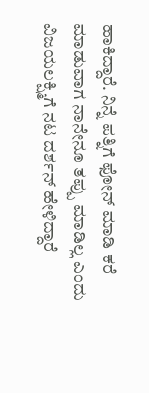ಹಾಕಿದ್ದಾರೆ. ನಿನ್ನೆ ಪತ್ನಿಗೆ ಫೋನ್ ಮಾಡಿ ಕರೆ ಮಾಡುವಾಗ ನಾನೇನೂ ತಪ್ಪು ಮಾಡಿಲ್ಲ ಎಂದು ವಿಜಯಲಕ್ಷ್ಮಿಗೆ ನಟ ದರ್ಶನ್ ಹೇಳಿದ್ದಾರೆ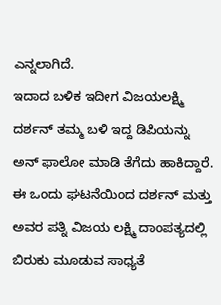ಎನ್ನಲಾಗಿದೆ.
ಇದಾದ ಬಳಿಕ ಇದೀಗ ವಿಜಯಲಕ್ಷ್ಮಿ ದರ್ಶನ್ ತಮ್ಮ ಬಳಿ ಇದ್ದ ಡಿಪಿಯನ್ನು ಅನ್ ಫಾಲೋ ಮಾಡಿ ತೆಗೆದು ಹಾಕಿದ್ದಾರೆ. ಈ ಒಂದು ಘಟನೆಯಿಂದ ದರ್ಶನ್ ಮತ್ತು ಅವರ ಪತ್ನಿ ವಿಜಯ ಲಕ್ಷ್ಮಿ ದಾಂಪತ್ಯದಲ್ಲಿ ಬಿರುಕು ಮೂಡುವ ಸಾಧ್ಯತೆ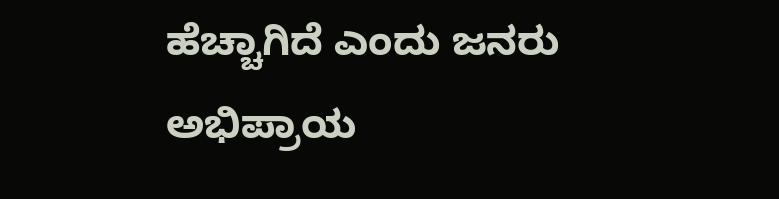ಹೆಚ್ಚಾಗಿದೆ ಎಂದು ಜನರು ಅಭಿಪ್ರಾಯ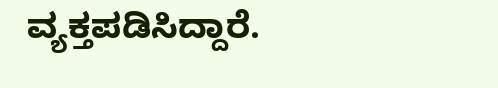ವ್ಯಕ್ತಪಡಿಸಿದ್ದಾರೆ.